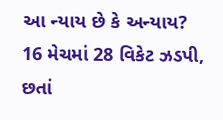આ ન્યાય છે કે અન્યાય? 16 મેચમાં 28 વિકેટ ઝડપી, છતાં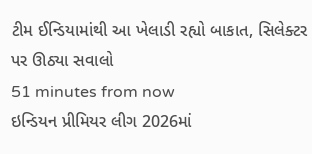ટીમ ઈન્ડિયામાંથી આ ખેલાડી રહ્યો બાકાત, સિલેક્ટર પર ઊઠ્યા સવાલો
51 minutes from now
ઇન્ડિયન પ્રીમિયર લીગ 2026માં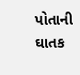પોતાની ઘાતક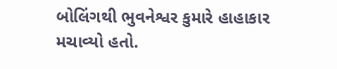બોલિંગથી ભુવનેશ્વર કુમારે હાહાકાર મચાવ્યો હતો.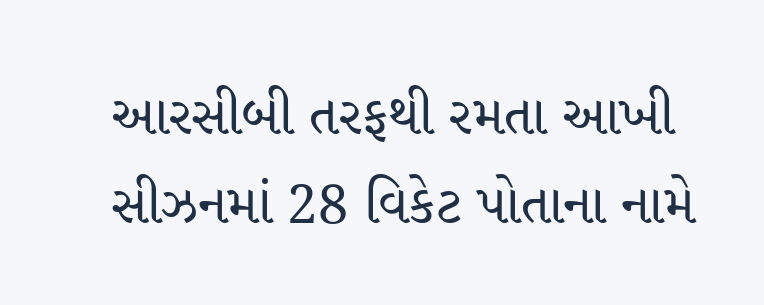આરસીબી તરફથી રમતા આખી સીઝનમાં 28 વિકેટ પોતાના નામે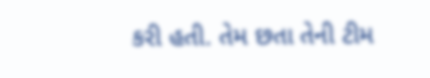કરી હતી. તેમ છતા તેની ટીમ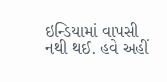ઇન્ડિયામાં વાપસી નથી થઈ. હવે અહીં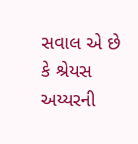સવાલ એ છે કે શ્રેયસ અય્યરની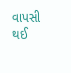વાપસી થઈ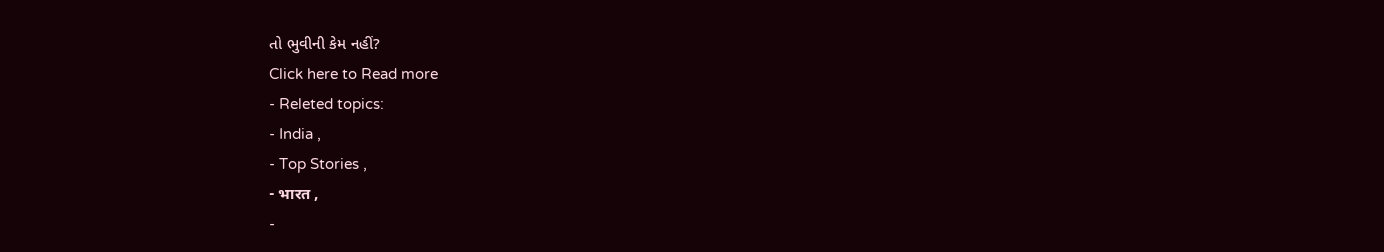તો ભુવીની કેમ નહીં?
Click here to Read more
- Releted topics:
- India ,
- Top Stories ,
- भारत ,
-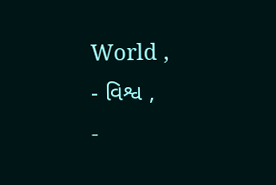World ,
- વિશ્વ ,
-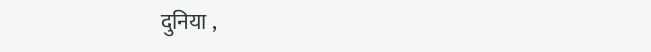दुनिया ,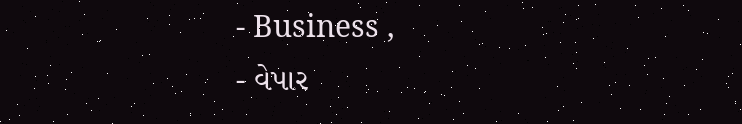- Business ,
- વેપાર